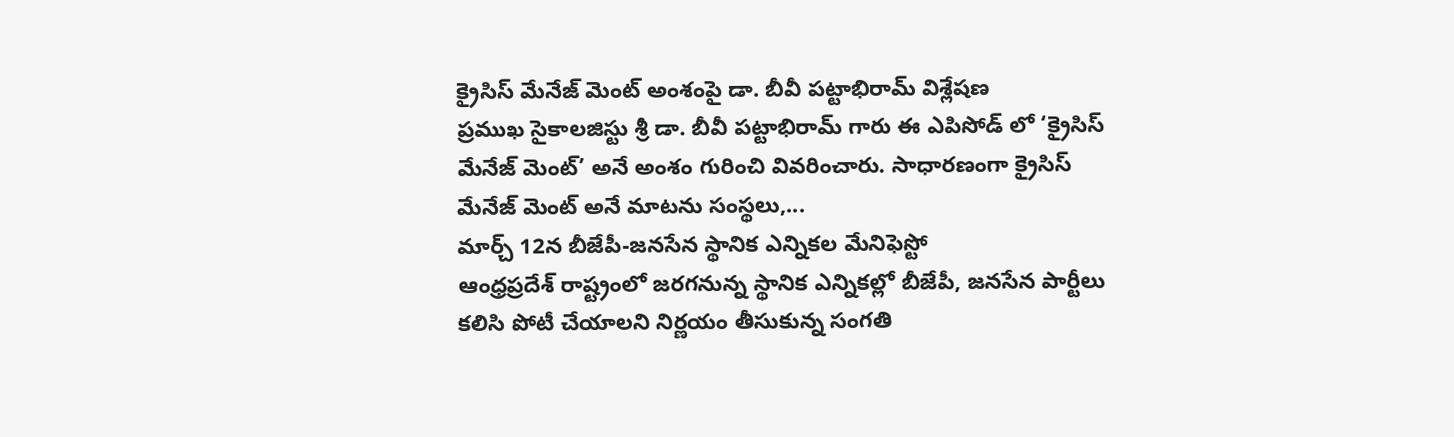క్రైసిస్ మేనేజ్ మెంట్ అంశంపై డా. బీవీ పట్టాభిరామ్ విశ్లేషణ
ప్రముఖ సైకాలజిస్టు శ్రీ డా. బీవీ పట్టాభిరామ్ గారు ఈ ఎపిసోడ్ లో ‘క్రైసిస్ మేనేజ్ మెంట్’ అనే అంశం గురించి వివరించారు. సాధారణంగా క్రైసిస్ మేనేజ్ మెంట్ అనే మాటను సంస్థలు,...
మార్చ్ 12న బీజేపీ-జనసేన స్థానిక ఎన్నికల మేనిఫెస్టో
ఆంధ్రప్రదేశ్ రాష్ట్రంలో జరగనున్న స్థానిక ఎన్నికల్లో బీజేపీ, జనసేన పార్టీలు కలిసి పోటీ చేయాలని నిర్ణయం తీసుకున్న సంగతి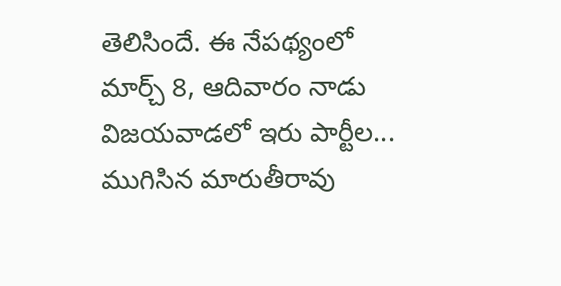తెలిసిందే. ఈ నేపథ్యంలో మార్చ్ 8, ఆదివారం నాడు విజయవాడలో ఇరు పార్టీల...
ముగిసిన మారుతీరావు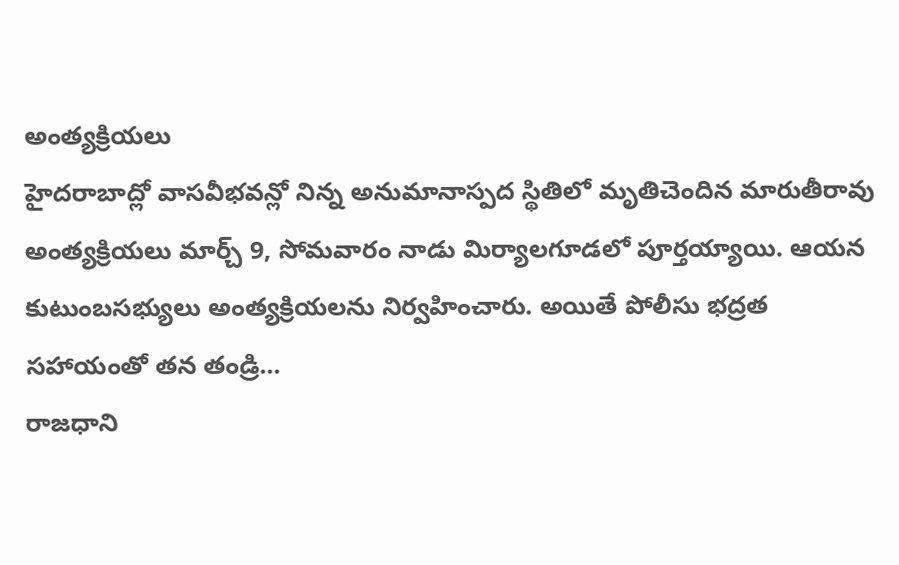అంత్యక్రియలు
హైదరాబాద్లో వాసవీభవన్లో నిన్న అనుమానాస్పద స్థితిలో మృతిచెందిన మారుతీరావు అంత్యక్రియలు మార్చ్ 9, సోమవారం నాడు మిర్యాలగూడలో పూర్తయ్యాయి. ఆయన కుటుంబసభ్యులు అంత్యక్రియలను నిర్వహించారు. అయితే పోలీసు భద్రత సహాయంతో తన తండ్రి...
రాజధాని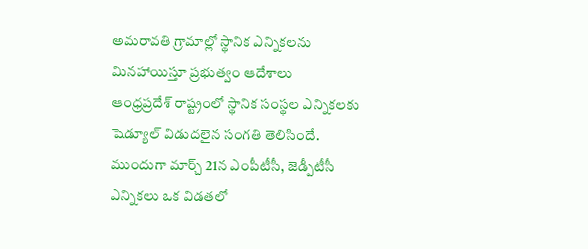అమరావతి గ్రామాల్లో స్థానిక ఎన్నికలను మినహాయిస్తూ ప్రభుత్వం ఆదేశాలు
ఆంధ్రప్రదేశ్ రాష్ట్రంలో స్థానిక సంస్థల ఎన్నికలకు షెడ్యూల్ విడుదలైన సంగతి తెలిసిందే. ముందుగా మార్చ్ 21న ఎంపీటీసీ, జెడ్పీటీసీ ఎన్నికలు ఒక విడతలో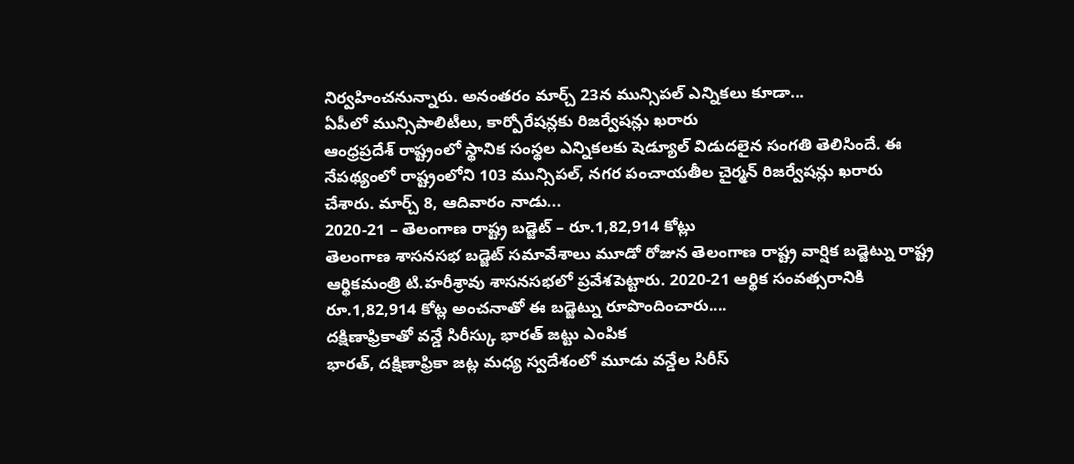నిర్వహించనున్నారు. అనంతరం మార్చ్ 23న మున్సిపల్ ఎన్నికలు కూడా...
ఏపీలో మున్సిపాలిటీలు, కార్పోరేషన్లకు రిజర్వేషన్లు ఖరారు
ఆంధ్రప్రదేశ్ రాష్ట్రంలో స్థానిక సంస్థల ఎన్నికలకు షెడ్యూల్ విడుదలైన సంగతి తెలిసిందే. ఈ నేపథ్యంలో రాష్ట్రంలోని 103 మున్సిపల్, నగర పంచాయతీల చైర్మన్ రిజర్వేషన్లు ఖరారు చేశారు. మార్చ్ 8, ఆదివారం నాడు...
2020-21 – తెలంగాణ రాష్ట్ర బడ్జెట్ – రూ.1,82,914 కోట్లు
తెలంగాణ శాసనసభ బడ్జెట్ సమావేశాలు మూడో రోజున తెలంగాణ రాష్ట్ర వార్షిక బడ్జెట్ను రాష్ట్ర ఆర్థికమంత్రి టి.హరీశ్రావు శాసనసభలో ప్రవేశపెట్టారు. 2020-21 ఆర్థిక సంవత్సరానికి రూ.1,82,914 కోట్ల అంచనాతో ఈ బడ్జెట్ను రూపొందించారు....
దక్షిణాఫ్రికాతో వన్డే సిరీస్కు భారత్ జట్టు ఎంపిక
భారత్, దక్షిణాఫ్రికా జట్ల మధ్య స్వదేశంలో మూడు వన్డేల సిరీస్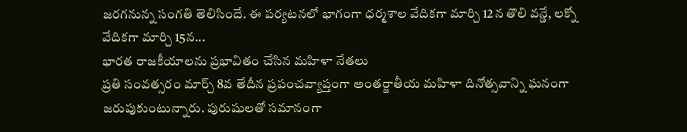జరగనున్న సంగతి తెలిసిందే. ఈ పర్యటనలో భాగంగా ధర్మశాల వేదికగా మార్చి 12న తొలి వన్డే, లక్నో వేదికగా మార్చి 15న...
భారత రాజకీయాలను ప్రభావితం చేసిన మహిళా నేతలు
ప్రతి సంవత్సరం మార్చ్ 8వ తేదీన ప్రపంచవ్యాప్తంగా అంతర్జాతీయ మహిళా దినోత్సవాన్ని ఘనంగా జరుపుకుంటున్నారు. పురుషులతో సమానంగా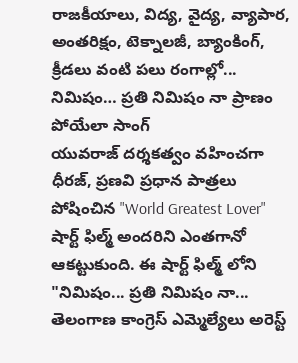రాజకీయాలు, విద్య, వైద్య, వ్యాపార, అంతరిక్షం, టెక్నాలజీ, బ్యాంకింగ్, క్రీడలు వంటి పలు రంగాల్లో...
నిమిషం… ప్రతి నిమిషం నా ప్రాణం పోయేలా సాంగ్
యువరాజ్ దర్శకత్వం వహించగా ధీరజ్, ప్రణవి ప్రధాన పాత్రలు పోషించిన "World Greatest Lover" షార్ట్ ఫిల్మ్ అందరిని ఎంతగానో ఆకట్టుకుంది. ఈ షార్ట్ ఫిల్మ్ లోని "నిమిషం... ప్రతి నిమిషం నా...
తెలంగాణ కాంగ్రెస్ ఎమ్మెల్యేలు అరెస్ట్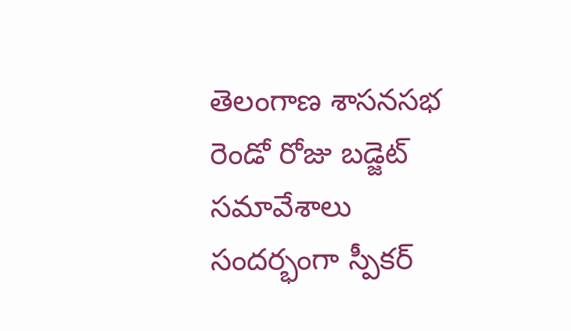తెలంగాణ శాసనసభ రెండో రోజు బడ్జెట్ సమావేశాలు సందర్భంగా స్పీకర్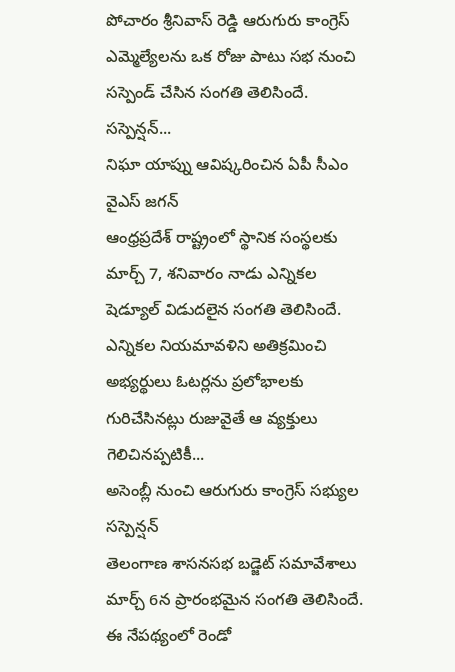పోచారం శ్రీనివాస్ రెడ్డి ఆరుగురు కాంగ్రెస్ ఎమ్మెల్యేలను ఒక రోజు పాటు సభ నుంచి సస్పెండ్ చేసిన సంగతి తెలిసిందే. సస్పెన్షన్...
నిఘా యాప్ను ఆవిష్కరించిన ఏపీ సీఎం వైఎస్ జగన్
ఆంధ్రప్రదేశ్ రాష్ట్రంలో స్థానిక సంస్థలకు మార్చ్ 7, శనివారం నాడు ఎన్నికల షెడ్యూల్ విడుదలైన సంగతి తెలిసిందే. ఎన్నికల నియమావళిని అతిక్రమించి అభ్యర్థులు ఓటర్లను ప్రలోభాలకు గురిచేసినట్లు రుజువైతే ఆ వ్యక్తులు గెలిచినప్పటికీ...
అసెంబ్లీ నుంచి ఆరుగురు కాంగ్రెస్ సభ్యుల సస్పెన్షన్
తెలంగాణ శాసనసభ బడ్జెట్ సమావేశాలు మార్చ్ 6న ప్రారంభమైన సంగతి తెలిసిందే. ఈ నేపథ్యంలో రెండో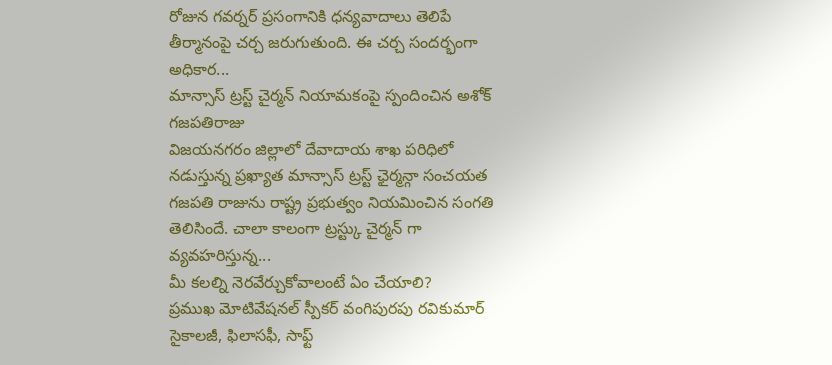రోజున గవర్నర్ ప్రసంగానికి ధన్యవాదాలు తెలిపే తీర్మానంపై చర్చ జరుగుతుంది. ఈ చర్చ సందర్భంగా అధికార...
మాన్సాస్ ట్రస్ట్ చైర్మన్ నియామకంపై స్పందించిన అశోక్ గజపతిరాజు
విజయనగరం జిల్లాలో దేవాదాయ శాఖ పరిధిలో నడుస్తున్న ప్రఖ్యాత మాన్సాస్ ట్రస్ట్ ఛైర్మన్గా సంచయత గజపతి రాజును రాష్ట్ర ప్రభుత్వం నియమించిన సంగతి తెలిసిందే. చాలా కాలంగా ట్రస్ట్కు చైర్మన్ గా వ్యవహరిస్తున్న...
మీ కలల్ని నెరవేర్చుకోవాలంటే ఏం చేయాలి?
ప్రముఖ మోటివేషనల్ స్పీకర్ వంగిపురపు రవికుమార్ సైకాలజీ, ఫిలాసఫీ, సాఫ్ట్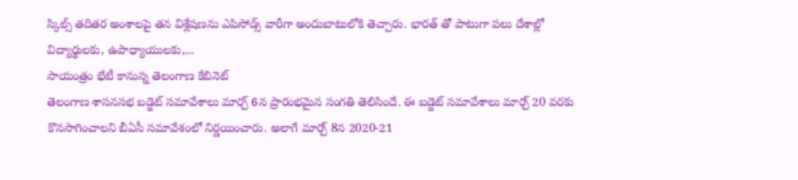స్కిల్స్ తదితర అంశాలపై తన విశ్లేషణను ఎపిసోడ్స్ వారీగా అందుబాటులోకి తెచ్చారు. భారత్ తో పాటుగా పలు దేశాల్లో విద్యార్థులకు, ఉపాధ్యాయులకు,...
సాయంత్రం భేటీ కానున్న తెలంగాణ కేబినెట్
తెలంగాణ శాసనసభ బడ్జెట్ సమావేశాలు మార్చ్ 6న ప్రారంభమైన సంగతి తెలిసిందే. ఈ బడ్జెట్ సమావేశాలు మార్చ్ 20 వరకు కొనసాగించాలని బీఏసీ సమావేశంలో నిర్ణయించారు. అలాగే మార్చ్ 8న 2020-21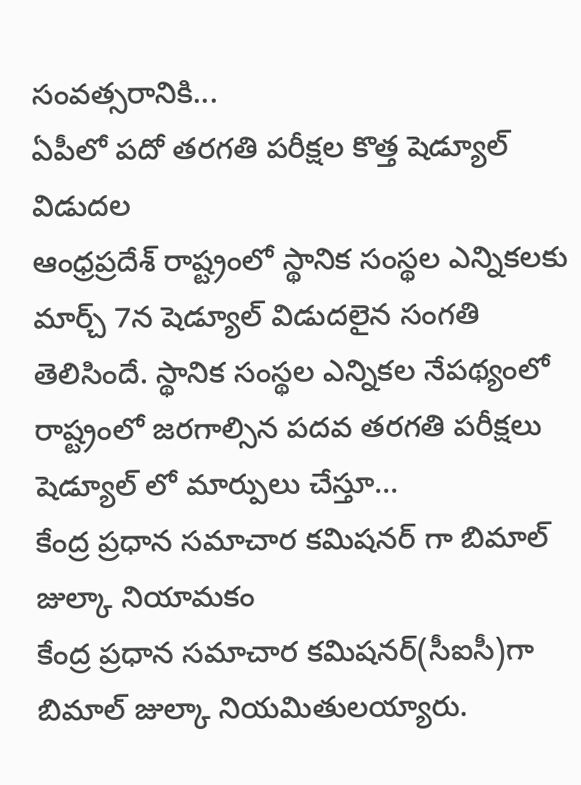సంవత్సరానికి...
ఏపీలో పదో తరగతి పరీక్షల కొత్త షెడ్యూల్ విడుదల
ఆంధ్రప్రదేశ్ రాష్ట్రంలో స్థానిక సంస్థల ఎన్నికలకు మార్చ్ 7న షెడ్యూల్ విడుదలైన సంగతి తెలిసిందే. స్థానిక సంస్థల ఎన్నికల నేపథ్యంలో రాష్ట్రంలో జరగాల్సిన పదవ తరగతి పరీక్షలు షెడ్యూల్ లో మార్పులు చేస్తూ...
కేంద్ర ప్రధాన సమాచార కమిషనర్ గా బిమాల్ జుల్కా నియామకం
కేంద్ర ప్రధాన సమాచార కమిషనర్(సీఐసీ)గా బిమాల్ జుల్కా నియమితులయ్యారు.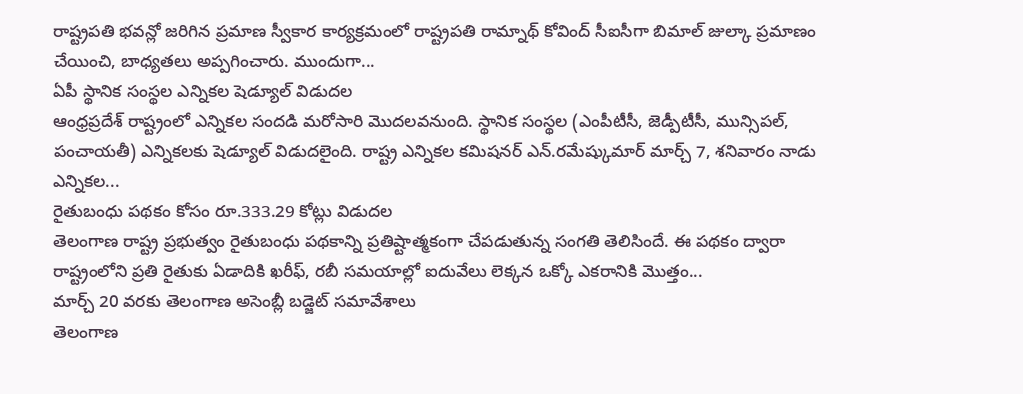రాష్ట్రపతి భవన్లో జరిగిన ప్రమాణ స్వీకార కార్యక్రమంలో రాష్ట్రపతి రామ్నాథ్ కోవింద్ సీఐసీగా బిమాల్ జుల్కా ప్రమాణం చేయించి, బాధ్యతలు అప్పగించారు. ముందుగా...
ఏపీ స్థానిక సంస్థల ఎన్నికల షెడ్యూల్ విడుదల
ఆంధ్రప్రదేశ్ రాష్ట్రంలో ఎన్నికల సందడి మరోసారి మొదలవనుంది. స్థానిక సంస్థల (ఎంపీటీసీ, జెడ్పీటీసీ, మున్సిపల్, పంచాయతీ) ఎన్నికలకు షెడ్యూల్ విడుదలైంది. రాష్ట్ర ఎన్నికల కమిషనర్ ఎన్.రమేష్కుమార్ మార్చ్ 7, శనివారం నాడు ఎన్నికల...
రైతుబంధు పథకం కోసం రూ.333.29 కోట్లు విడుదల
తెలంగాణ రాష్ట్ర ప్రభుత్వం రైతుబంధు పథకాన్ని ప్రతిష్టాత్మకంగా చేపడుతున్న సంగతి తెలిసిందే. ఈ పథకం ద్వారా రాష్ట్రంలోని ప్రతి రైతుకు ఏడాదికి ఖరీఫ్, రబీ సమయాల్లో ఐదువేలు లెక్కన ఒక్కో ఎకరానికి మొత్తం...
మార్చ్ 20 వరకు తెలంగాణ అసెంబ్లీ బడ్జెట్ సమావేశాలు
తెలంగాణ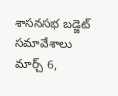శాసనసభ బడ్జెట్ సమావేశాలు మార్చ్ 6,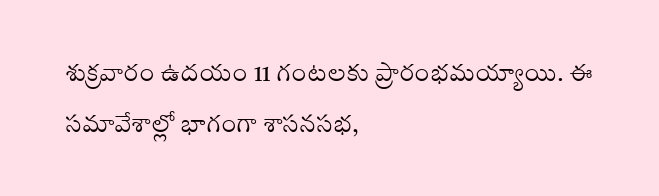శుక్రవారం ఉదయం 11 గంటలకు ప్రారంభమయ్యాయి. ఈ సమావేశాల్లో భాగంగా శాసనసభ,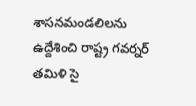శాసనమండలిలను ఉద్దేశించి రాష్ట్ర గవర్నర్ తమిళి సై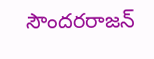సౌందరరాజన్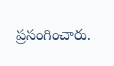ప్రసంగించారు.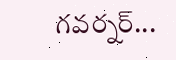గవర్నర్...